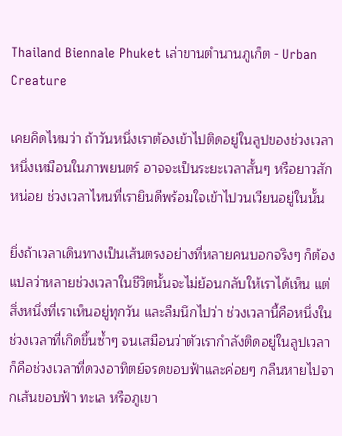Thailand Biennale Phuket เล่าขานตำนานภูเก็ต - Urban Creature

เคยคิดไหมว่า ถ้าวันหนึ่งเราต้องเข้าไปติดอยู่ในลูปของช่วงเวลาหนึ่งเหมือนในภาพยนตร์ อาจจะเป็นระยะเวลาสั้นๆ หรือยาวสักหน่อย ช่วงเวลาไหนที่เรายินดีพร้อมใจเข้าไปวนเวียนอยู่ในนั้น

ยิ่งถ้าเวลาเดินทางเป็นเส้นตรงอย่างที่หลายคนบอกจริงๆ ก็ต้องแปลว่าหลายช่วงเวลาในชีวิตนั้นจะไม่ย้อนกลับให้เราได้เห็น แต่สิ่งหนึ่งที่เราเห็นอยู่ทุกวัน และลืมนึกไปว่า ช่วงเวลานี้คือหนึ่งในช่วงเวลาที่เกิดขึ้นซ้ำๆ จนเสมือนว่าตัวเรากำลังติดอยู่ในลูปเวลา ก็คือช่วงเวลาที่ดวงอาทิตย์จรดขอบฟ้าและค่อยๆ กลืนหายไปจากเส้นขอบฟ้า ทะเล หรือภูเขา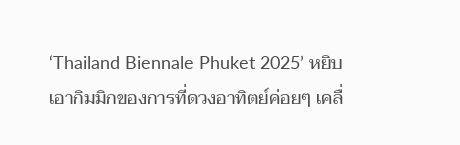‘Thailand Biennale Phuket 2025’ หยิบเอากิมมิกของการที่ดวงอาทิตย์ค่อยๆ เคลื่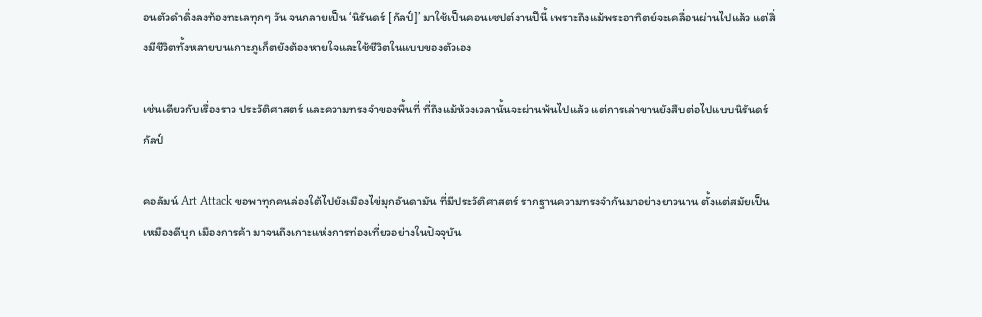อนตัวดำดิ่งลงท้องทะเลทุกๆ วัน จนกลายเป็น ‘นิรันดร์ [กัลป์]’ มาใช้เป็นคอนเซปต์งานปีนี้ เพราะถึงแม้พระอาทิตย์จะเคลื่อนผ่านไปแล้ว แต่สิ่งมีชีวิตทั้งหลายบนเกาะภูเก็ตยังต้องหายใจและใช้ชีวิตในแบบของตัวเอง

เช่นเดียวกับเรื่องราว ประวัติศาสตร์ และความทรงจำของพื้นที่ ที่ถึงแม้ห้วงเวลานั้นจะผ่านพ้นไปแล้ว แต่การเล่าขานยังสืบต่อไปแบบนิรันดร์กัลป์

คอลัมน์ Art Attack ขอพาทุกคนล่องใต้ไปยังเมืองไข่มุกอันดามัน ที่มีประวัติศาสตร์ รากฐานความทรงจำกันมาอย่างยาวนาน ตั้งแต่สมัยเป็นเหมืองดีบุก เมืองการค้า มาจนถึงเกาะแห่งการท่องเที่ยวอย่างในปัจจุบัน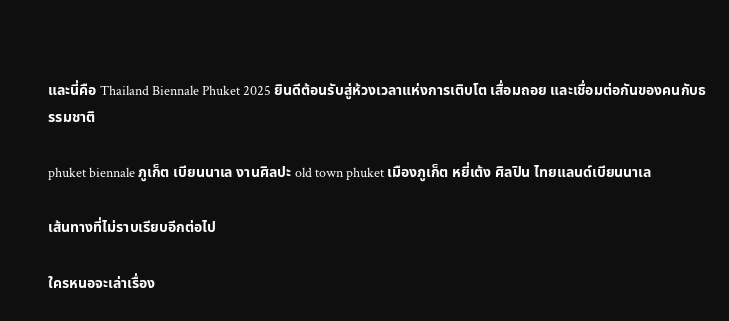และนี่คือ Thailand Biennale Phuket 2025 ยินดีต้อนรับสู่ห้วงเวลาแห่งการเติบโต เสื่อมถอย และเชื่อมต่อกันของคนกับธรรมชาติ

phuket biennale ภูเก็ต เบียนนาเล งานศิลปะ old town phuket เมืองภูเก็ต หยี่เต้ง ศิลปิน ไทยแลนด์เบียนนาเล

เส้นทางที่ไม่ราบเรียบอีกต่อไป

ใครหนอจะเล่าเรื่อง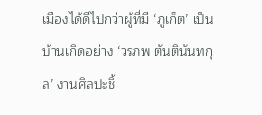เมืองได้ดีไปกว่าผู้ที่มี ‘ภูเก็ต’ เป็นบ้านเกิดอย่าง ‘วรภพ ตันตินันทกุล’ งานศิลปะชิ้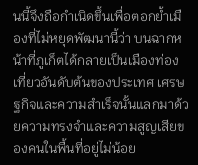นนี้จึงถือกำเนิดขึ้นเพื่อตอกย้ำเมืองที่ไม่หยุดพัฒนานี้ว่า บนฉากหน้าที่ภูเก็ตได้กลายเป็นเมืองท่องเที่ยวอันดับต้นของประเทศ เศรษฐกิจและความสำเร็จนั้นแลกมาด้วยความทรงจำและความสูญเสียของคนในพื้นที่อยู่ไม่น้อย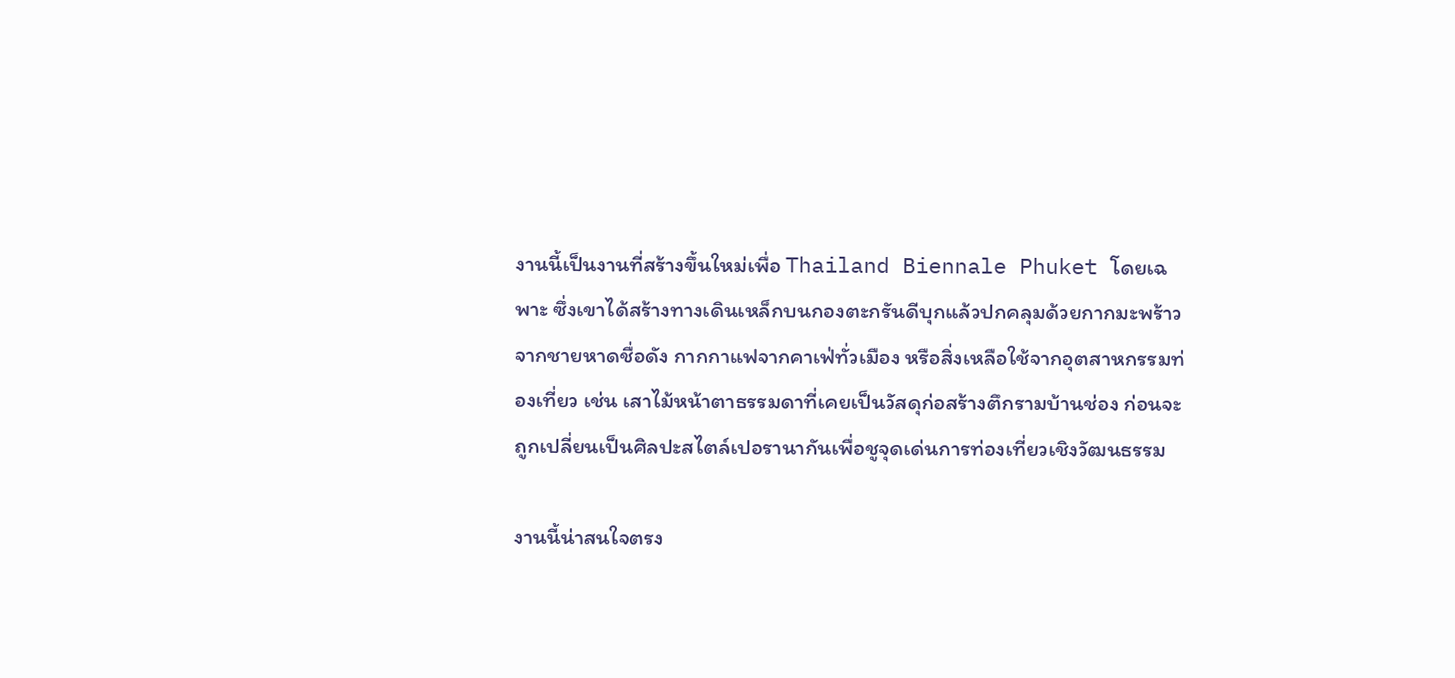งานนี้เป็นงานที่สร้างขึ้นใหม่เพื่อ Thailand Biennale Phuket โดยเฉพาะ ซึ่งเขาได้สร้างทางเดินเหล็กบนกองตะกรันดีบุกแล้วปกคลุมด้วยกากมะพร้าวจากชายหาดชื่อดัง กากกาแฟจากคาเฟ่ทั่วเมือง หรือสิ่งเหลือใช้จากอุตสาหกรรมท่องเที่ยว เช่น เสาไม้หน้าตาธรรมดาที่เคยเป็นวัสดุก่อสร้างตึกรามบ้านช่อง ก่อนจะถูกเปลี่ยนเป็นศิลปะสไตล์เปอรานากันเพื่อชูจุดเด่นการท่องเที่ยวเชิงวัฒนธรรม

งานนี้น่าสนใจตรง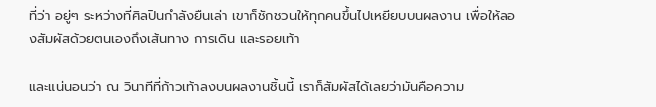ที่ว่า อยู่ๆ ระหว่างที่ศิลปินกำลังยืนเล่า เขาก็ชักชวนให้ทุกคนขึ้นไปเหยียบบนผลงาน เพื่อให้ลองสัมผัสด้วยตนเองถึงเส้นทาง การเดิน และรอยเท้า

และแน่นอนว่า ณ วินาทีที่ก้าวเท้าลงบนผลงานชิ้นนี้ เราก็สัมผัสได้เลยว่ามันคือความ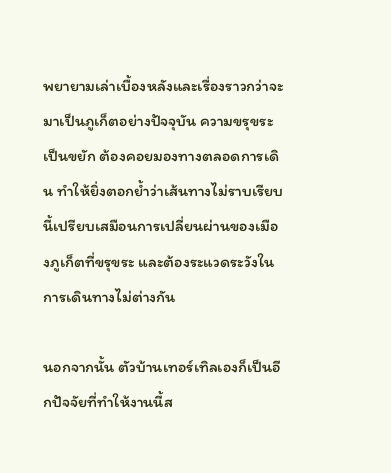พยายามเล่าเบื้องหลังและเรื่องราวกว่าจะมาเป็นภูเก็ตอย่างปัจจุบัน ความขรุขระ เป็นขยัก ต้องคอยมองทางตลอดการเดิน ทำให้ยิ่งตอกย้ำว่าเส้นทางไม่ราบเรียบนี้เปรียบเสมือนการเปลี่ยนผ่านของเมืองภูเก็ตที่ขรุขระ และต้องระแวดระวังในการเดินทางไม่ต่างกัน

นอกจากนั้น ตัวบ้านเทอร์เทิลเองก็เป็นอีกปัจจัยที่ทำให้งานนี้ส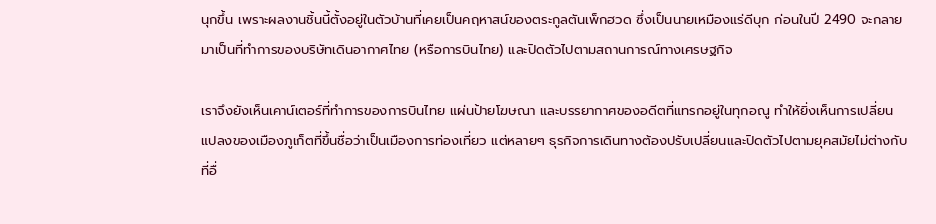นุกขึ้น เพราะผลงานชิ้นนี้ตั้งอยู่ในตัวบ้านที่เคยเป็นคฤหาสน์ของตระกูลตันเพ็กฮวด ซึ่งเป็นนายเหมืองแร่ดีบุก ก่อนในปี 2490 จะกลายมาเป็นที่ทำการของบริษัทเดินอากาศไทย (หรือการบินไทย) และปิดตัวไปตามสถานการณ์ทางเศรษฐกิจ

เราจึงยังเห็นเคาน์เตอร์ที่ทำการของการบินไทย แผ่นป้ายโฆษณา และบรรยากาศของอดีตที่แทรกอยู่ในทุกอณู ทำให้ยิ่งเห็นการเปลี่ยนแปลงของเมืองภูเก็ตที่ขึ้นชื่อว่าเป็นเมืองการท่องเที่ยว แต่หลายๆ ธุรกิจการเดินทางต้องปรับเปลี่ยนและปิดตัวไปตามยุคสมัยไม่ต่างกับที่อื่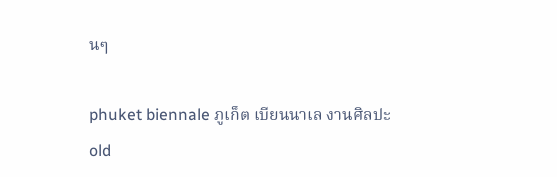นๆ

phuket biennale ภูเก็ต เบียนนาเล งานศิลปะ old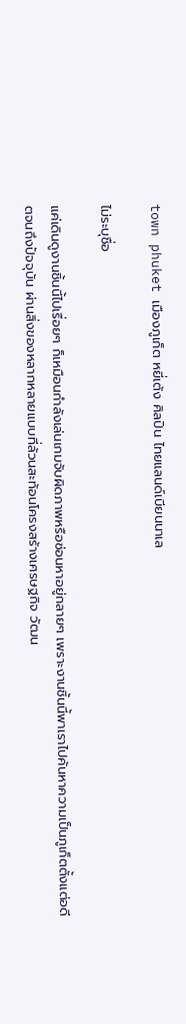town phuket เมืองภูเก็ต หยี่เต้ง ศิลปิน ไทยแลนด์เบียนนาเล

ไม่ระบุชื่อ

แค่เดินดูงานชิ้นนี้ไปเรื่อยๆ ก็เหมือนกำลังเล่นเกมจับผิดภาพหรือซ่อนหาอยู่กลายๆ เพราะงานชิ้นนี้พาเราไปค้นหาความเป็นภูเก็ตตั้งแต่อดีตจนถึงปัจจุบัน ผ่านสิ่งของหลากหลายแบบที่ล้วนสะท้อนโครงสร้างเศรษฐกิจ วัฒน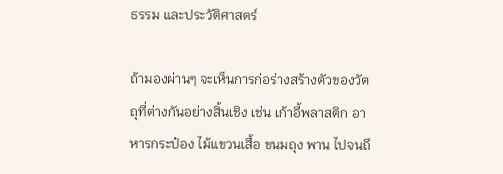ธรรม และประวัติศาสตร์

ถ้ามองผ่านๆ จะเห็นการก่อร่างสร้างตัวของวัตถุที่ต่างกันอย่างสิ้นเชิง เช่น เก้าอี้พลาสติก อาหารกระป๋อง ไม้แขวนเสื้อ ขนมถุง พาน ไปจนถึ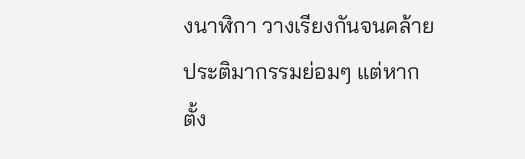งนาฬิกา วางเรียงกันจนคล้ายประติมากรรมย่อมๆ แต่หากตั้ง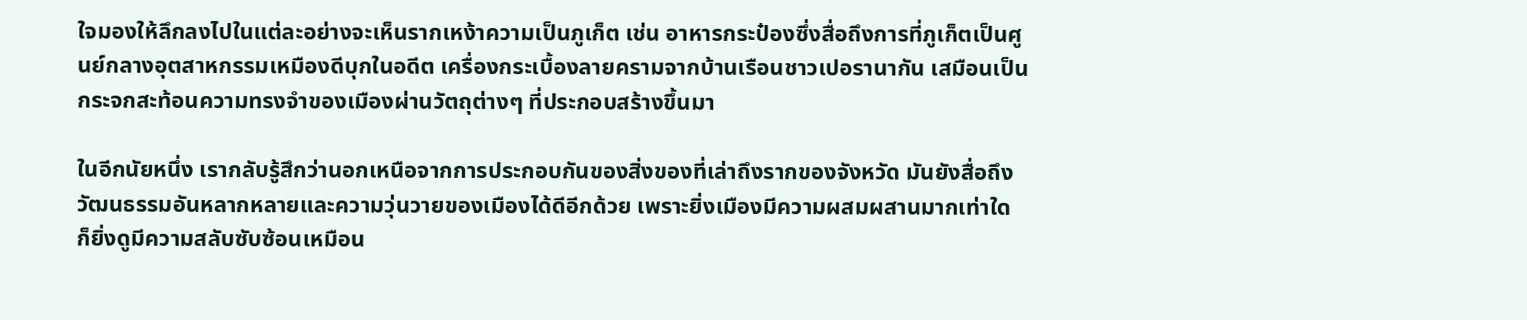ใจมองให้ลึกลงไปในแต่ละอย่างจะเห็นรากเหง้าความเป็นภูเก็ต เช่น อาหารกระป๋องซึ่งสื่อถึงการที่ภูเก็ตเป็นศูนย์กลางอุตสาหกรรมเหมืองดีบุกในอดีต เครื่องกระเบื้องลายครามจากบ้านเรือนชาวเปอรานากัน เสมือนเป็นกระจกสะท้อนความทรงจำของเมืองผ่านวัตถุต่างๆ ที่ประกอบสร้างขึ้นมา

ในอีกนัยหนึ่ง เรากลับรู้สึกว่านอกเหนือจากการประกอบกันของสิ่งของที่เล่าถึงรากของจังหวัด มันยังสื่อถึงวัฒนธรรมอันหลากหลายและความวุ่นวายของเมืองได้ดีอีกด้วย เพราะยิ่งเมืองมีความผสมผสานมากเท่าใด ก็ยิ่งดูมีความสลับซับซ้อนเหมือน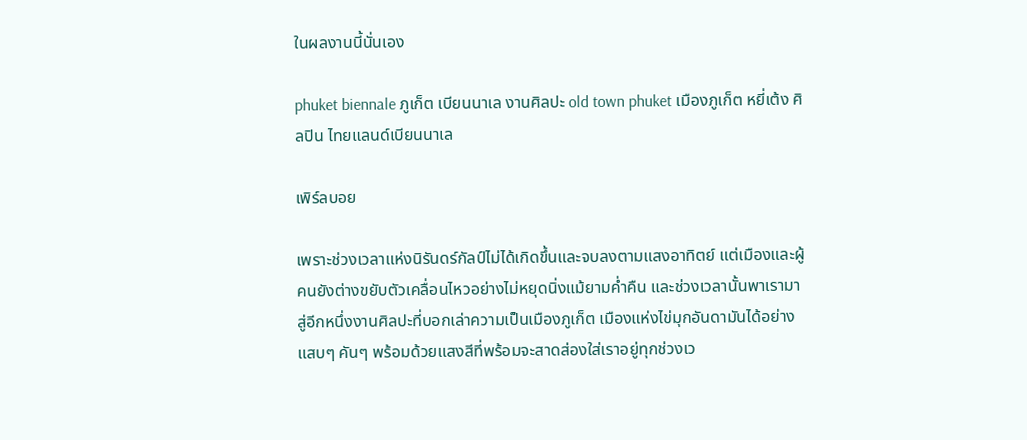ในผลงานนี้นั่นเอง

phuket biennale ภูเก็ต เบียนนาเล งานศิลปะ old town phuket เมืองภูเก็ต หยี่เต้ง ศิลปิน ไทยแลนด์เบียนนาเล

เพิร์ลบอย

เพราะช่วงเวลาแห่งนิรันดร์กัลป์ไม่ได้เกิดขึ้นและจบลงตามแสงอาทิตย์ แต่เมืองและผู้คนยังต่างขยับตัวเคลื่อนไหวอย่างไม่หยุดนิ่งแม้ยามค่ำคืน และช่วงเวลานั้นพาเรามาสู่อีกหนึ่งงานศิลปะที่บอกเล่าความเป็นเมืองภูเก็ต เมืองแห่งไข่มุกอันดามันได้อย่างแสบๆ คันๆ พร้อมด้วยแสงสีที่พร้อมจะสาดส่องใส่เราอยู่ทุกช่วงเว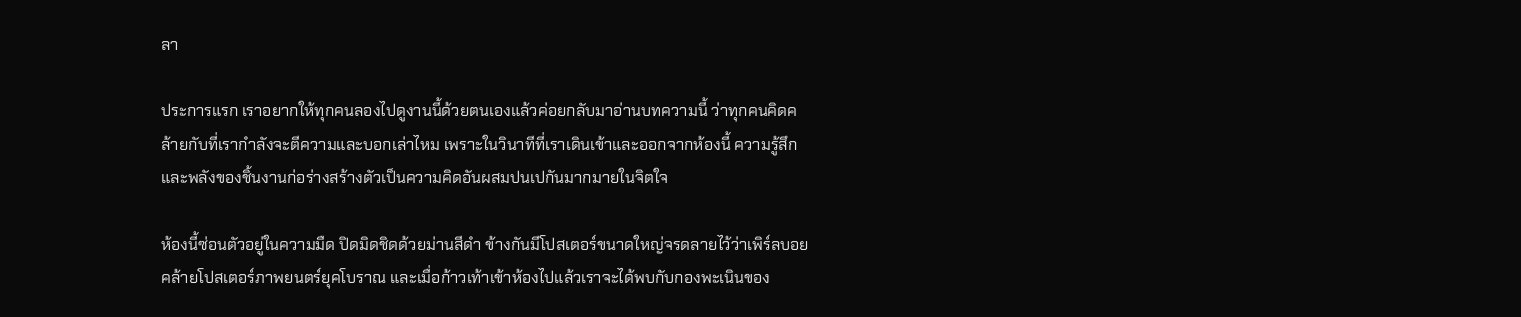ลา

ประการแรก เราอยากให้ทุกคนลองไปดูงานนี้ด้วยตนเองแล้วค่อยกลับมาอ่านบทความนี้ ว่าทุกคนคิดคล้ายกับที่เรากำลังจะตีความและบอกเล่าไหม เพราะในวินาทีที่เราเดินเข้าและออกจากห้องนี้ ความรู้สึกและพลังของชิ้นงานก่อร่างสร้างตัวเป็นความคิดอันผสมปนเปกันมากมายในจิตใจ

ห้องนี้ซ่อนตัวอยู่ในความมืด ปิดมิดชิดด้วยม่านสีดำ ข้างกันมีโปสเตอร์ขนาดใหญ่จรดลายไว้ว่าเพิร์ลบอยคล้ายโปสเตอร์ภาพยนตร์ยุคโบราณ และเมื่อก้าวเท้าเข้าห้องไปแล้วเราจะได้พบกับกองพะเนินของ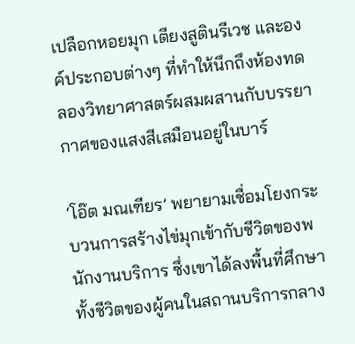เปลือกหอยมุก เตียงสูตินรีเวช และองค์ประกอบต่างๆ ที่ทำให้นึกถึงห้องทดลองวิทยาศาสตร์ผสมผสานกับบรรยากาศของแสงสีเสมือนอยู่ในบาร์

‘โอ๊ต มณเฑียร’ พยายามเชื่อมโยงกระบวนการสร้างไข่มุกเข้ากับชีวิตของพนักงานบริการ ซึ่งเขาได้ลงพื้นที่ศึกษาทั้งชีวิตของผู้คนในสถานบริการกลาง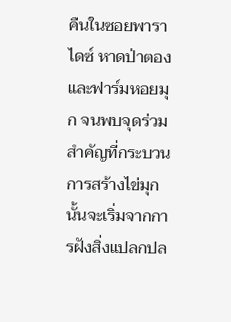คืนในซอยพาราไดซ์ หาดป่าตอง และฟาร์มหอยมุก จนพบจุดร่วมสำคัญที่กระบวนการสร้างไข่มุกนั้นจะเริ่มจากการฝังสิ่งแปลกปล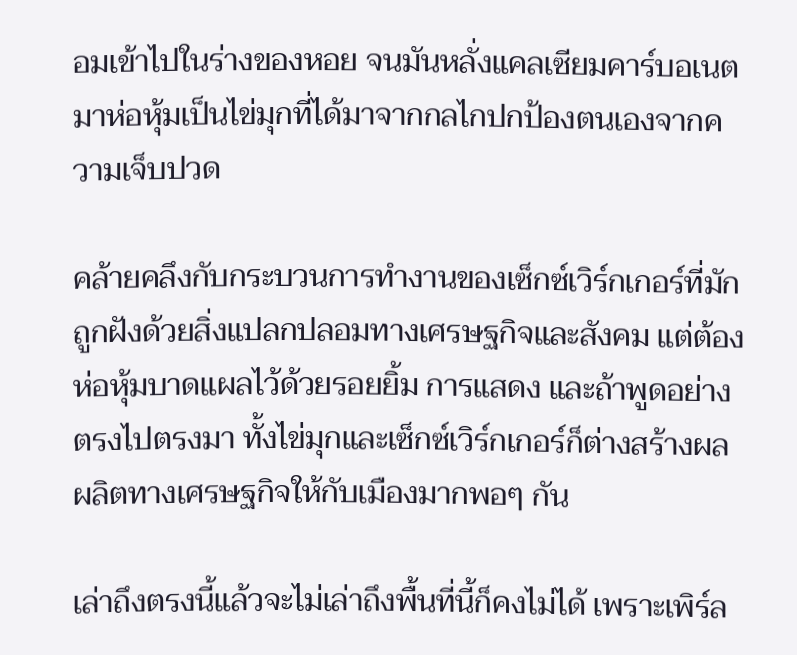อมเข้าไปในร่างของหอย จนมันหลั่งแคลเซียมคาร์บอเนตมาห่อหุ้มเป็นไข่มุกที่ได้มาจากกลไกปกป้องตนเองจากความเจ็บปวด

คล้ายคลึงกับกระบวนการทำงานของเซ็กซ์เวิร์กเกอร์ที่มักถูกฝังด้วยสิ่งแปลกปลอมทางเศรษฐกิจและสังคม แต่ต้องห่อหุ้มบาดแผลไว้ด้วยรอยยิ้ม การแสดง และถ้าพูดอย่างตรงไปตรงมา ทั้งไข่มุกและเซ็กซ์เวิร์กเกอร์ก็ต่างสร้างผลผลิตทางเศรษฐกิจให้กับเมืองมากพอๆ กัน

เล่าถึงตรงนี้แล้วจะไม่เล่าถึงพื้นที่นี้ก็คงไม่ได้ เพราะเพิร์ล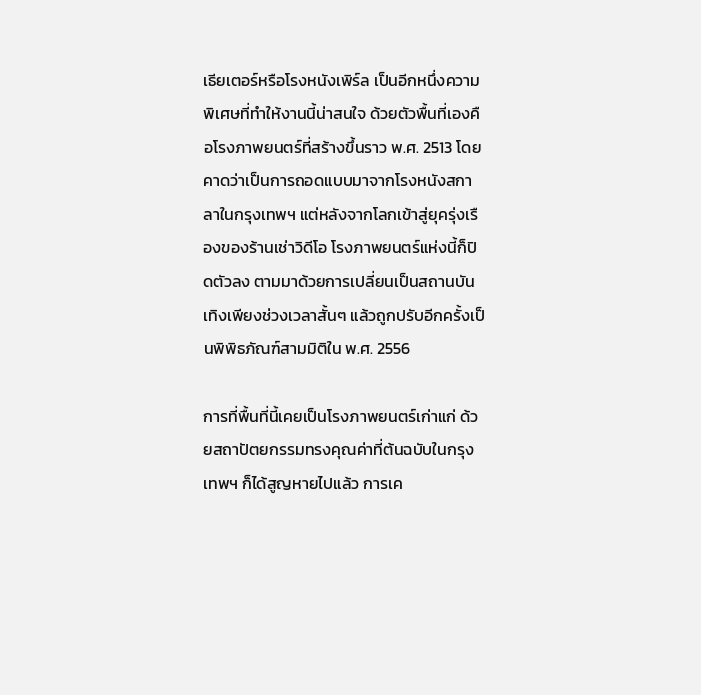เธียเตอร์หรือโรงหนังเพิร์ล เป็นอีกหนึ่งความพิเศษที่ทำให้งานนี้น่าสนใจ ด้วยตัวพื้นที่เองคือโรงภาพยนตร์ที่สร้างขึ้นราว พ.ศ. 2513 โดยคาดว่าเป็นการถอดแบบมาจากโรงหนังสกาลาในกรุงเทพฯ แต่หลังจากโลกเข้าสู่ยุครุ่งเรืองของร้านเช่าวิดีโอ โรงภาพยนตร์แห่งนี้ก็ปิดตัวลง ตามมาด้วยการเปลี่ยนเป็นสถานบันเทิงเพียงช่วงเวลาสั้นๆ แล้วถูกปรับอีกครั้งเป็นพิพิธภัณฑ์สามมิติใน พ.ศ. 2556

การที่พื้นที่นี้เคยเป็นโรงภาพยนตร์เก่าแก่ ด้วยสถาปัตยกรรมทรงคุณค่าที่ต้นฉบับในกรุงเทพฯ ก็ได้สูญหายไปแล้ว การเค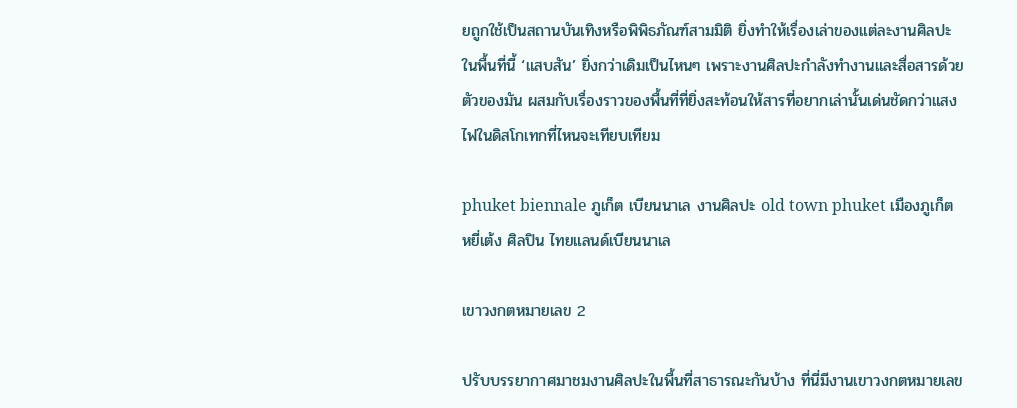ยถูกใช้เป็นสถานบันเทิงหรือพิพิธภัณฑ์สามมิติ ยิ่งทำให้เรื่องเล่าของแต่ละงานศิลปะในพื้นที่นี้ ‘แสบสัน’ ยิ่งกว่าเดิมเป็นไหนๆ เพราะงานศิลปะกำลังทำงานและสื่อสารด้วยตัวของมัน ผสมกับเรื่องราวของพื้นที่ที่ยิ่งสะท้อนให้สารที่อยากเล่านั้นเด่นชัดกว่าแสงไฟในดิสโกเทกที่ไหนจะเทียบเทียม

phuket biennale ภูเก็ต เบียนนาเล งานศิลปะ old town phuket เมืองภูเก็ต หยี่เต้ง ศิลปิน ไทยแลนด์เบียนนาเล

เขาวงกตหมายเลข 2

ปรับบรรยากาศมาชมงานศิลปะในพื้นที่สาธารณะกันบ้าง ที่นี่มีงานเขาวงกตหมายเลข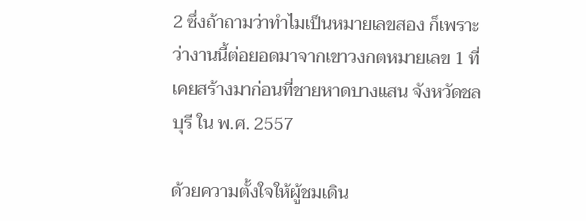2 ซึ่งถ้าถามว่าทำไมเป็นหมายเลขสอง ก็เพราะว่างานนี้ต่อยอดมาจากเขาวงกตหมายเลข 1 ที่เคยสร้างมาก่อนที่ชายหาดบางแสน จังหวัดชลบุรี ใน พ.ศ. 2557

ด้วยความตั้งใจให้ผู้ชมเดิน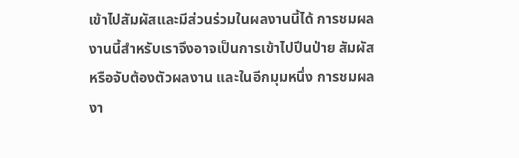เข้าไปสัมผัสและมีส่วนร่วมในผลงานนี้ได้ การชมผลงานนี้สำหรับเราจึงอาจเป็นการเข้าไปปีนป่าย สัมผัส หรือจับต้องตัวผลงาน และในอีกมุมหนึ่ง การชมผลงา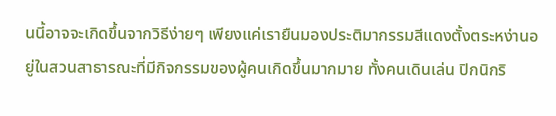นนี้อาจจะเกิดขึ้นจากวิธีง่ายๆ เพียงแค่เรายืนมองประติมากรรมสีแดงตั้งตระหง่านอยู่ในสวนสาธารณะที่มีกิจกรรมของผู้คนเกิดขึ้นมากมาย ทั้งคนเดินเล่น ปิกนิกริ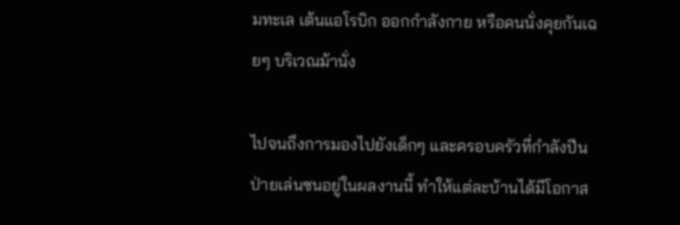มทะเล เต้นแอโรบิก ออกกำลังกาย หรือคนนั่งคุยกันเฉยๆ บริเวณม้านั่ง

ไปจนถึงการมองไปยังเด็กๆ และครอบครัวที่กำลังปีนป่ายเล่นซนอยู่ในผลงานนี้ ทำให้แต่ละบ้านได้มีโอกาส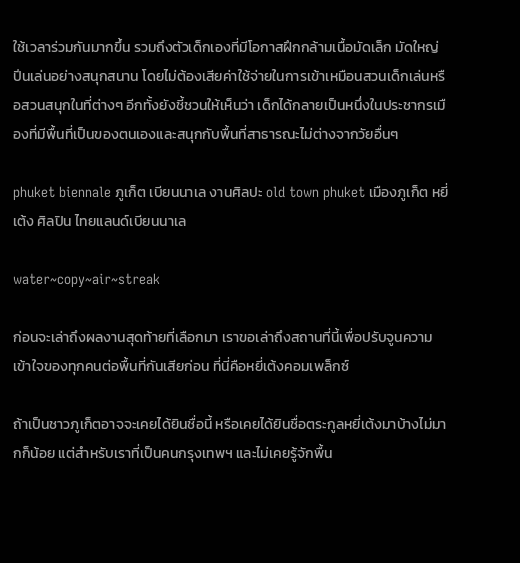ใช้เวลาร่วมกันมากขึ้น รวมถึงตัวเด็กเองที่มีโอกาสฝึกกล้ามเนื้อมัดเล็ก มัดใหญ่ ปีนเล่นอย่างสนุกสนาน โดยไม่ต้องเสียค่าใช้จ่ายในการเข้าเหมือนสวนเด็กเล่นหรือสวนสนุกในที่ต่างๆ อีกทั้งยังชี้ชวนให้เห็นว่า เด็กได้กลายเป็นหนึ่งในประชากรเมืองที่มีพื้นที่เป็นของตนเองและสนุกกับพื้นที่สาธารณะไม่ต่างจากวัยอื่นๆ

phuket biennale ภูเก็ต เบียนนาเล งานศิลปะ old town phuket เมืองภูเก็ต หยี่เต้ง ศิลปิน ไทยแลนด์เบียนนาเล

water~copy~air~streak

ก่อนจะเล่าถึงผลงานสุดท้ายที่เลือกมา เราขอเล่าถึงสถานที่นี้เพื่อปรับจูนความเข้าใจของทุกคนต่อพื้นที่กันเสียก่อน ที่นี่คือหยี่เต้งคอมเพล็กซ์

ถ้าเป็นชาวภูเก็ตอาจจะเคยได้ยินชื่อนี้ หรือเคยได้ยินชื่อตระกูลหยี่เต้งมาบ้างไม่มากก็น้อย แต่สำหรับเราที่เป็นคนกรุงเทพฯ และไม่เคยรู้จักพื้น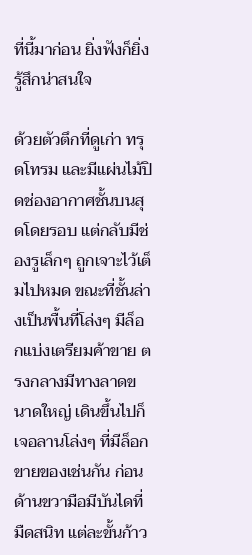ที่นี้มาก่อน ยิ่งฟังก็ยิ่งรู้สึกน่าสนใจ

ด้วยตัวตึกที่ดูเก่า ทรุดโทรม และมีแผ่นไม้ปิดช่องอากาศชั้นบนสุดโดยรอบ แต่กลับมีช่องรูเล็กๆ ถูกเจาะไว้เต็มไปหมด ขณะที่ชั้นล่างเป็นพื้นที่โล่งๆ มีล็อกแบ่งเตรียมค้าขาย ตรงกลางมีทางลาดขนาดใหญ่ เดินขึ้นไปก็เจอลานโล่งๆ ที่มีล็อกขายของเช่นกัน ก่อนด้านขวามือมีบันไดที่มืดสนิท แต่ละขั้นก้าว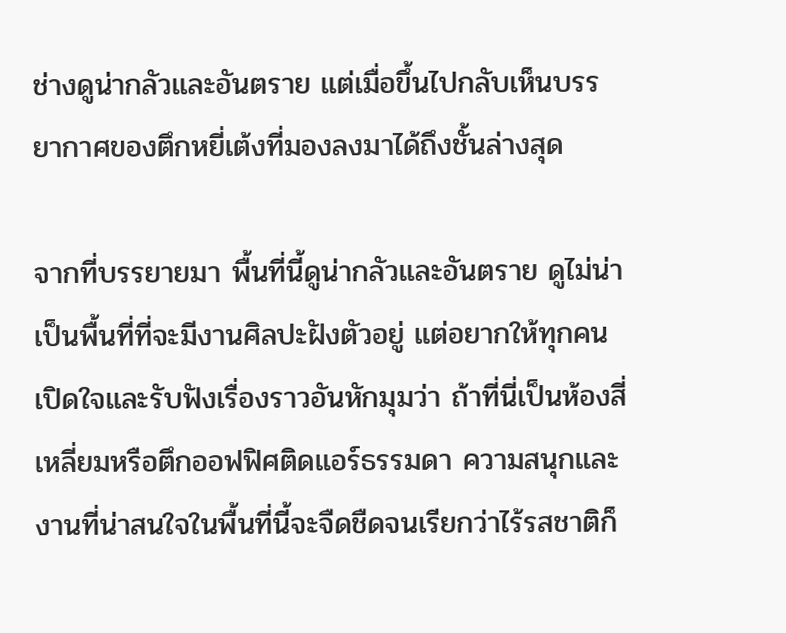ช่างดูน่ากลัวและอันตราย แต่เมื่อขึ้นไปกลับเห็นบรรยากาศของตึกหยี่เต้งที่มองลงมาได้ถึงชั้นล่างสุด

จากที่บรรยายมา พื้นที่นี้ดูน่ากลัวและอันตราย ดูไม่น่าเป็นพื้นที่ที่จะมีงานศิลปะฝังตัวอยู่ แต่อยากให้ทุกคนเปิดใจและรับฟังเรื่องราวอันหักมุมว่า ถ้าที่นี่เป็นห้องสี่เหลี่ยมหรือตึกออฟฟิศติดแอร์ธรรมดา ความสนุกและงานที่น่าสนใจในพื้นที่นี้จะจืดชืดจนเรียกว่าไร้รสชาติก็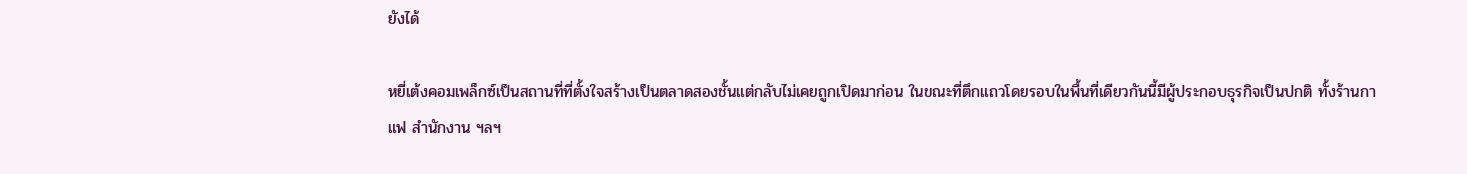ยังได้

หยี่เต้งคอมเพล็กซ์เป็นสถานที่ที่ตั้งใจสร้างเป็นตลาดสองชั้นแต่กลับไม่เคยถูกเปิดมาก่อน ในขณะที่ตึกแถวโดยรอบในพื้นที่เดียวกันนี้มีผู้ประกอบธุรกิจเป็นปกติ ทั้งร้านกาแฟ สำนักงาน ฯลฯ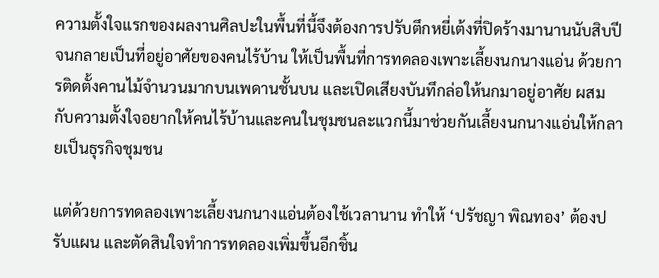ความตั้งใจแรกของผลงานศิลปะในพื้นที่นี้จึงต้องการปรับตึกหยี่เต้งที่ปิดร้างมานานนับสิบปีจนกลายเป็นที่อยู่อาศัยของคนไร้บ้าน ให้เป็นพื้นที่การทดลองเพาะเลี้ยงนกนางแอ่น ด้วยการติดตั้งคานไม้จำนวนมากบนเพดานชั้นบน และเปิดเสียงบันทึกล่อให้นกมาอยู่อาศัย ผสมกับความตั้งใจอยากให้คนไร้บ้านและคนในชุมชนละแวกนี้มาช่วยกันเลี้ยงนกนางแอ่นให้กลายเป็นธุรกิจชุมชน

แต่ด้วยการทดลองเพาะเลี้ยงนกนางแอ่นต้องใช้เวลานาน ทำให้ ‘ปรัชญา พิณทอง’ ต้องปรับแผน และตัดสินใจทำการทดลองเพิ่มขึ้นอีกชิ้น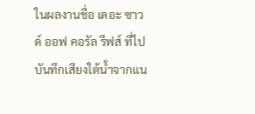ในผลงานชื่อ เดอะ ซาวด์ ออฟ คอรัล รีฟส์ ที่ไปบันทึกเสียงใต้น้ำจากแน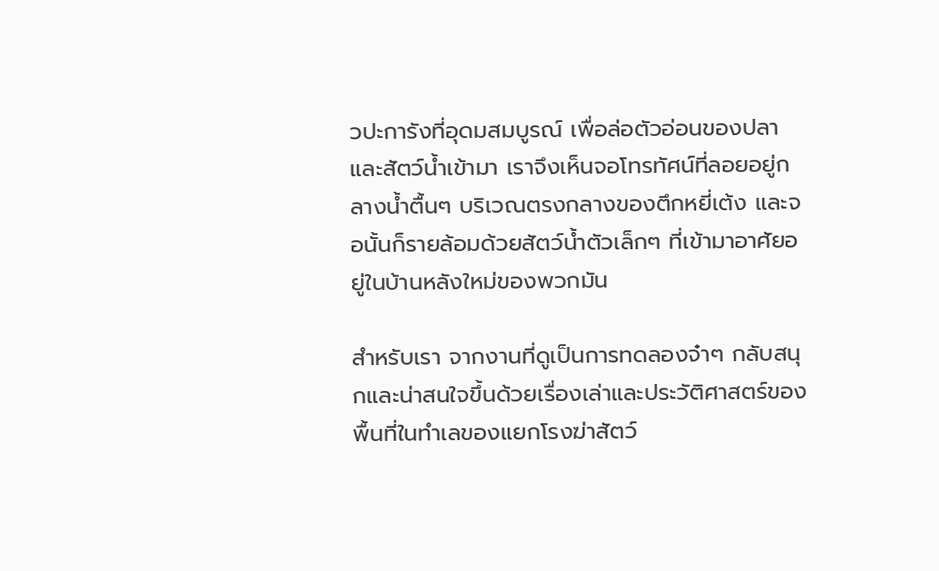วปะการังที่อุดมสมบูรณ์ เพื่อล่อตัวอ่อนของปลาและสัตว์น้ำเข้ามา เราจึงเห็นจอโทรทัศน์ที่ลอยอยู่กลางน้ำตื้นๆ บริเวณตรงกลางของตึกหยี่เต้ง และจอนั้นก็รายล้อมด้วยสัตว์น้ำตัวเล็กๆ ที่เข้ามาอาศัยอยู่ในบ้านหลังใหม่ของพวกมัน

สำหรับเรา จากงานที่ดูเป็นการทดลองจ๋าๆ กลับสนุกและน่าสนใจขึ้นด้วยเรื่องเล่าและประวัติศาสตร์ของพื้นที่ในทำเลของแยกโรงฆ่าสัตว์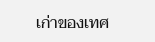เก่าของเทศ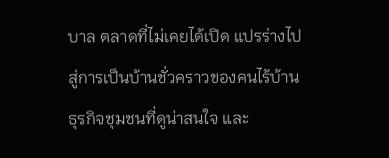บาล ตลาดที่ไม่เคยได้เปิด แปรร่างไปสู่การเป็นบ้านชั่วคราวของคนไร้บ้าน ธุรกิจชุมชนที่ดูน่าสนใจ และ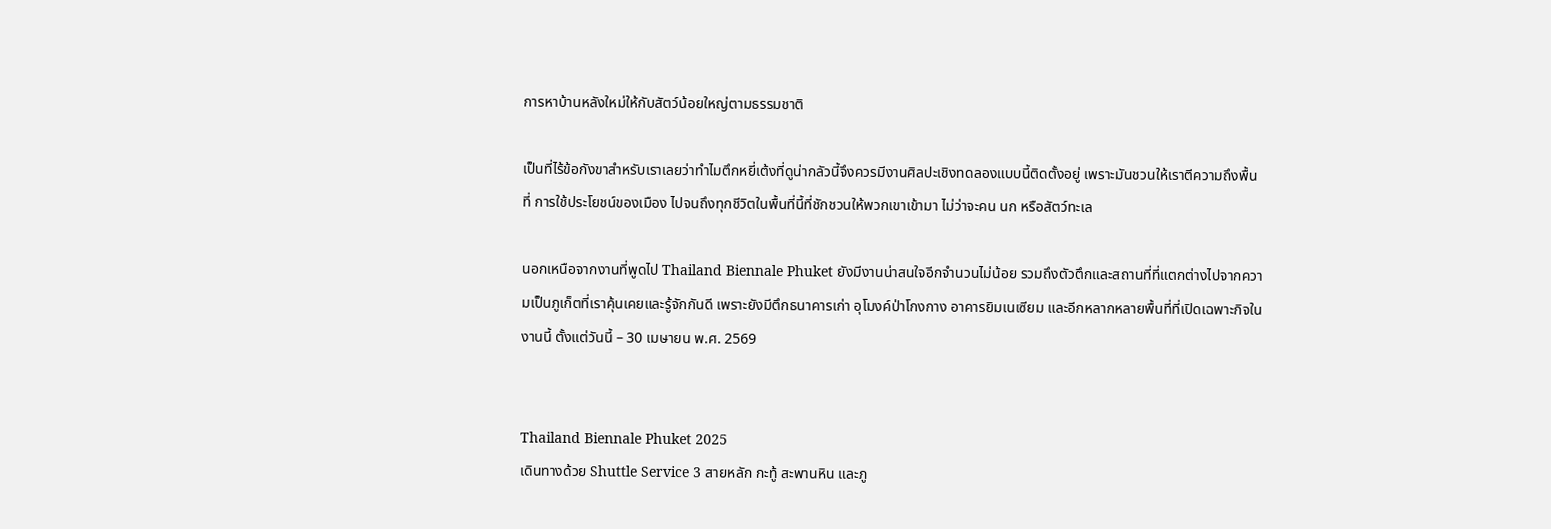การหาบ้านหลังใหม่ให้กับสัตว์น้อยใหญ่ตามธรรมชาติ

เป็นที่ไร้ข้อกังขาสำหรับเราเลยว่าทำไมตึกหยี่เต้งที่ดูน่ากลัวนี้จึงควรมีงานศิลปะเชิงทดลองแบบนี้ติดตั้งอยู่ เพราะมันชวนให้เราตีความถึงพื้นที่ การใช้ประโยชน์ของเมือง ไปจนถึงทุกชีวิตในพื้นที่นี้ที่ชักชวนให้พวกเขาเข้ามา ไม่ว่าจะคน นก หรือสัตว์ทะเล

นอกเหนือจากงานที่พูดไป Thailand Biennale Phuket ยังมีงานน่าสนใจอีกจำนวนไม่น้อย รวมถึงตัวตึกและสถานที่ที่แตกต่างไปจากความเป็นภูเก็ตที่เราคุ้นเคยและรู้จักกันดี เพราะยังมีตึกธนาคารเก่า อุโมงค์ป่าโกงกาง อาคารยิมเนเซียม และอีกหลากหลายพื้นที่ที่เปิดเฉพาะกิจในงานนี้ ตั้งแต่วันนี้ – 30 เมษายน พ.ศ. 2569


Thailand Biennale Phuket 2025
เดินทางด้วย Shuttle Service 3 สายหลัก กะทู้ สะพานหิน และภู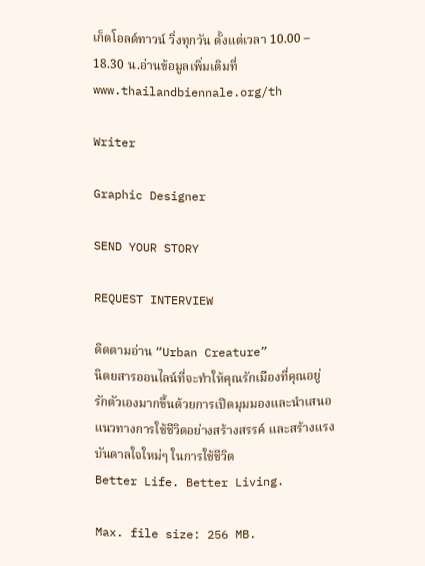เก็ตโอลด์ทาวน์ วิ่งทุกวัน ตั้งแต่เวลา 10.00 – 18.30 น.อ่านข้อมูลเพิ่มเติมที่ www.thailandbiennale.org/th

Writer

Graphic Designer

SEND YOUR STORY

REQUEST INTERVIEW

ติดตามอ่าน “Urban Creature”
นิตยสารออนไลน์ที่จะทำให้คุณรักเมืองที่คุณอยู่ รักตัวเองมากขึ้นด้วยการเปิดมุมมองและนำเสนอแนวทางการใช้ชีวิตอย่างสร้างสรรค์ และสร้างแรงบันดาลใจใหม่ๆ ในการใช้ชีวิต
Better Life. Better Living.

Max. file size: 256 MB.